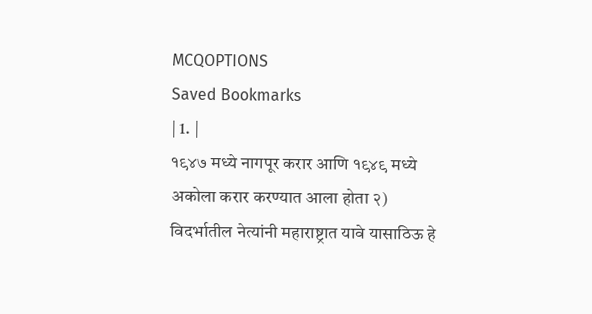MCQOPTIONS
Saved Bookmarks
| 1. |
१९४७ मध्ये नागपूर करार आणि १९४९ मध्ये अकोला करार करण्यात आला होता २) विदर्भातील नेत्यांनी महाराष्ट्रात यावे यासाठिऊ हे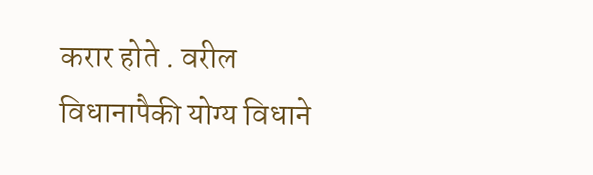करार होते . वरील विधानापैकी योग्य विधाने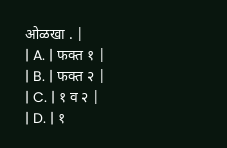ओळखा . |
| A. | फक्त १ |
| B. | फक्त २ |
| C. | १ व २ |
| D. | १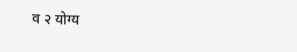व २ योग्य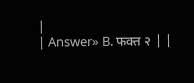|
| Answer» B. फक्त २ | |